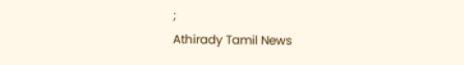;
Athirady Tamil News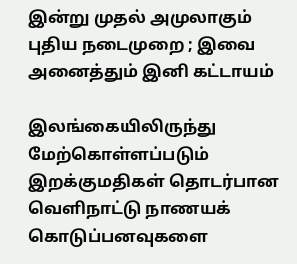இன்று முதல் அமுலாகும் புதிய நடைமுறை ; இவை அனைத்தும் இனி கட்டாயம்

இலங்கையிலிருந்து மேற்கொள்ளப்படும் இறக்குமதிகள் தொடர்பான வெளிநாட்டு நாணயக் கொடுப்பனவுகளை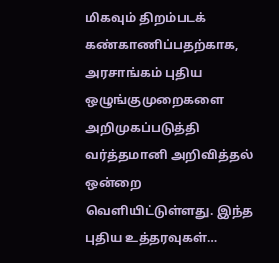மிகவும் திறம்படக் கண்காணிப்பதற்காக, அரசாங்கம் புதிய ஒழுங்குமுறைகளை அறிமுகப்படுத்தி வர்த்தமானி அறிவித்தல் ஒன்றை வெளியிட்டுள்ளது. இந்த புதிய உத்தரவுகள்…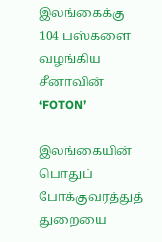இலங்கைக்கு 104 பஸ்களை வழங்கிய சீனாவின் ‘FOTON’

இலங்கையின் பொதுப் போக்குவரத்துத் துறையை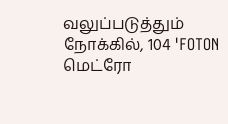வலுப்படுத்தும் நோக்கில், 104 'FOTON மெட்ரோ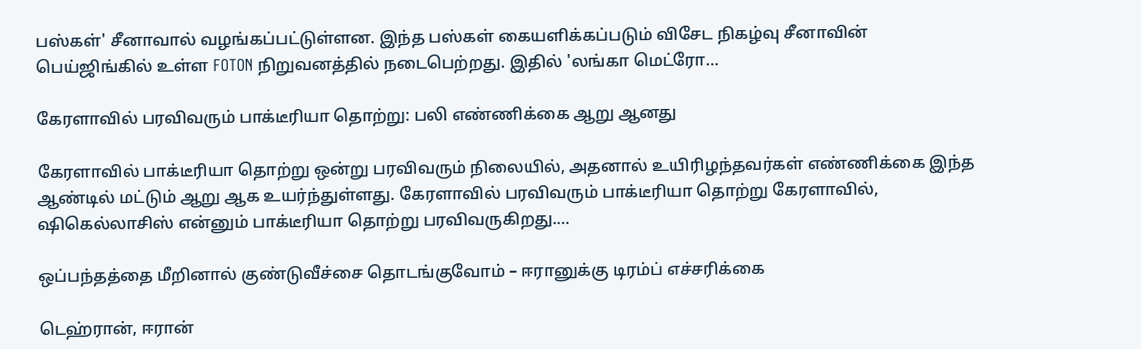பஸ்கள்' சீனாவால் வழங்கப்பட்டுள்ளன. இந்த பஸ்கள் கையளிக்கப்படும் விசேட நிகழ்வு சீனாவின் பெய்ஜிங்கில் உள்ள FOTON நிறுவனத்தில் நடைபெற்றது. இதில் 'லங்கா மெட்ரோ…

கேரளாவில் பரவிவரும் பாக்டீரியா தொற்று: பலி எண்ணிக்கை ஆறு ஆனது

கேரளாவில் பாக்டீரியா தொற்று ஒன்று பரவிவரும் நிலையில், அதனால் உயிரிழந்தவர்கள் எண்ணிக்கை இந்த ஆண்டில் மட்டும் ஆறு ஆக உயர்ந்துள்ளது. கேரளாவில் பரவிவரும் பாக்டீரியா தொற்று கேரளாவில், ஷிகெல்லாசிஸ் என்னும் பாக்டீரியா தொற்று பரவிவருகிறது.…

ஒப்பந்தத்தை மீறினால் குண்டுவீச்சை தொடங்குவோம் – ஈரானுக்கு டிரம்ப் எச்சரிக்கை

டெஹ்ரான், ஈரான்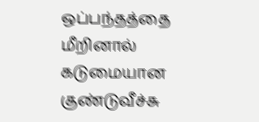ஒப்பந்தத்தை மீறினால் கடுமையான குண்டுவீச்சு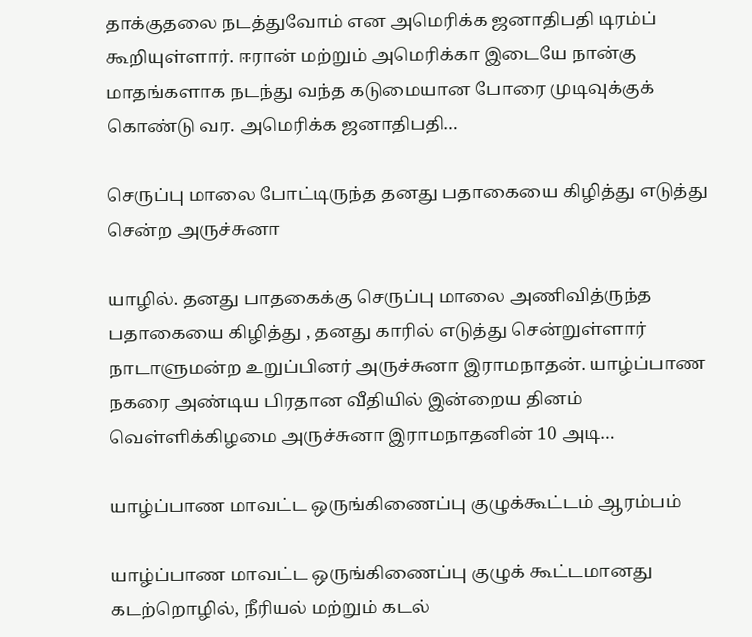தாக்குதலை நடத்துவோம் என அமெரிக்க ஜனாதிபதி டிரம்ப் கூறியுள்ளார். ஈரான் மற்றும் அமெரிக்கா இடையே நான்கு மாதங்களாக நடந்து வந்த கடுமையான போரை முடிவுக்குக் கொண்டு வர. அமெரிக்க ஜனாதிபதி…

செருப்பு மாலை போட்டிருந்த தனது பதாகையை கிழித்து எடுத்து சென்ற அருச்சுனா

யாழில். தனது பாதகைக்கு செருப்பு மாலை அணிவித்ருந்த பதாகையை கிழித்து , தனது காரில் எடுத்து சென்றுள்ளார் நாடாளுமன்ற உறுப்பினர் அருச்சுனா இராமநாதன். யாழ்ப்பாண நகரை அண்டிய பிரதான வீதியில் இன்றைய தினம் வெள்ளிக்கிழமை அருச்சுனா இராமநாதனின் 10 அடி…

யாழ்ப்பாண மாவட்ட ஒருங்கிணைப்பு குழுக்கூட்டம் ஆரம்பம்

யாழ்ப்பாண மாவட்ட ஒருங்கிணைப்பு குழுக் கூட்டமானது கடற்றொழில், நீரியல் மற்றும் கடல்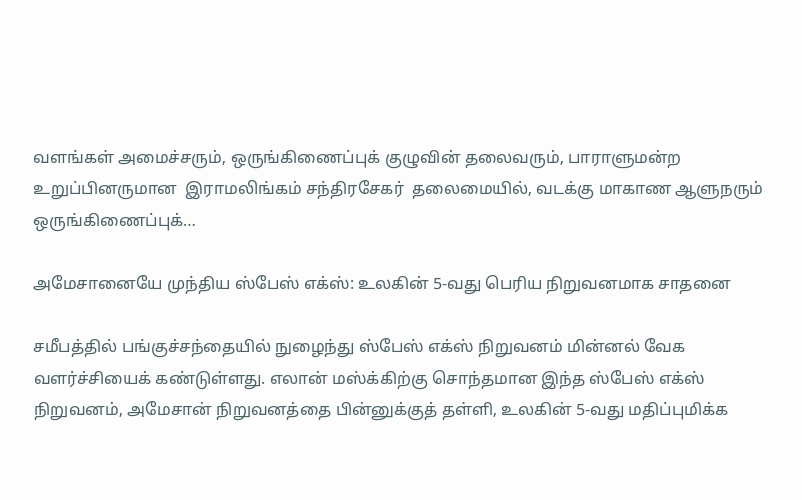வளங்கள் அமைச்சரும், ஒருங்கிணைப்புக் குழுவின் தலைவரும், பாராளுமன்ற உறுப்பினருமான  இராமலிங்கம் சந்திரசேகர்  தலைமையில், வடக்கு மாகாண ஆளுநரும் ஒருங்கிணைப்புக்…

அமேசானையே முந்திய ஸ்பேஸ் எக்ஸ்: உலகின் 5-வது பெரிய நிறுவனமாக சாதனை

சமீபத்தில் பங்குச்சந்தையில் நுழைந்து ஸ்பேஸ் எக்ஸ் நிறுவனம் மின்னல் வேக வளர்ச்சியைக் கண்டுள்ளது. எலான் மஸ்க்கிற்கு சொந்தமான இந்த ஸ்பேஸ் எக்ஸ் நிறுவனம், அமேசான் நிறுவனத்தை பின்னுக்குத் தள்ளி, உலகின் 5-வது மதிப்புமிக்க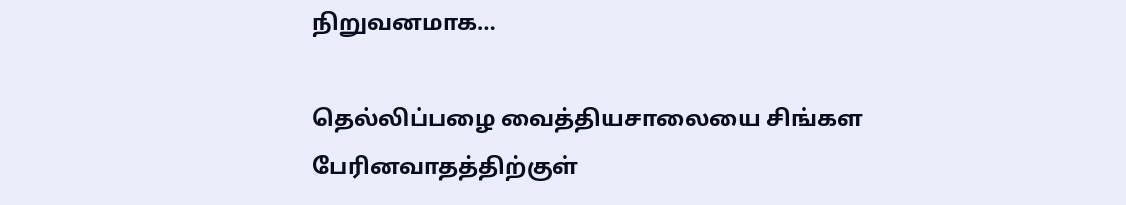நிறுவனமாக…

தெல்லிப்பழை வைத்தியசாலையை சிங்கள பேரினவாதத்திற்குள்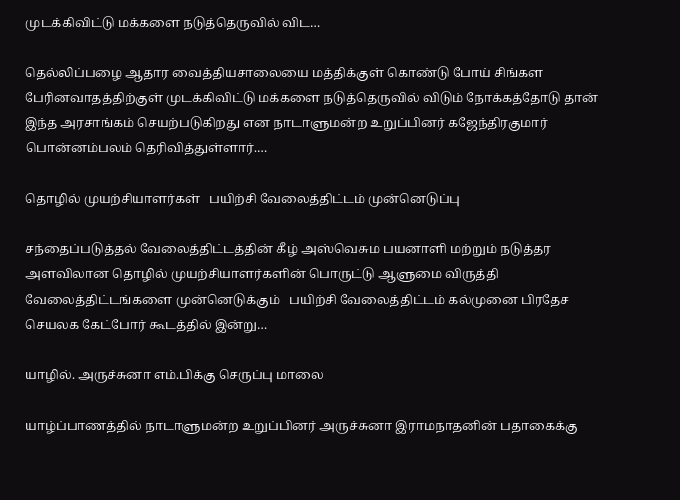முடக்கிவிட்டு மக்களை நடுத்தெருவில் விட…

தெல்லிப்பழை ஆதார வைத்தியசாலையை மத்திக்குள் கொண்டு போய் சிங்கள பேரினவாதத்திற்குள் முடக்கிவிட்டு மக்களை நடுத்தெருவில் விடும் நோக்கத்தோடு தான் இந்த அரசாங்கம் செயற்படுகிறது என நாடாளுமன்ற உறுப்பினர் கஜேந்திரகுமார் பொன்னம்பலம் தெரிவித்துள்ளார்.…

தொழில் முயற்சியாளர்கள்   பயிற்சி வேலைத்திட்டம் முன்னெடுப்பு

சந்தைப்படுத்தல் வேலைத்திட்டத்தின் கீழ் அஸ்வெசும பயனாளி மற்றும் நடுத்தர அளவிலான தொழில் முயற்சியாளர்களின் பொருட்டு ஆளுமை விருத்தி வேலைத்திட்டங்களை முன்னெடுக்கும்   பயிற்சி வேலைத்திட்டம் கல்முனை பிரதேச செயலக கேட்போர் கூடத்தில் இன்று…

யாழில். அருச்சுனா எம்.பிக்கு செருப்பு மாலை

யாழ்ப்பாணத்தில் நாடாளுமன்ற உறுப்பினர் அருச்சுனா இராமநாதனின் பதாகைக்கு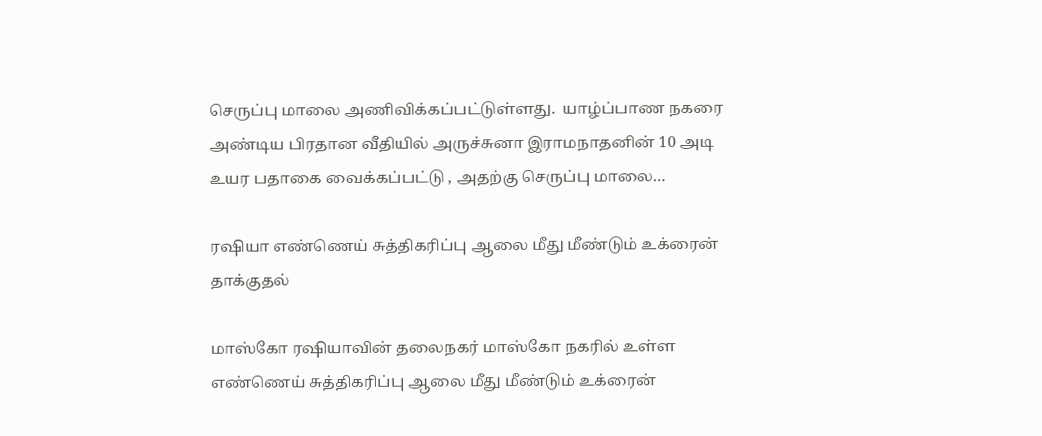செருப்பு மாலை அணிவிக்கப்பட்டுள்ளது.  யாழ்ப்பாண நகரை அண்டிய பிரதான வீதியில் அருச்சுனா இராமநாதனின் 10 அடி உயர பதாகை வைக்கப்பட்டு , அதற்கு செருப்பு மாலை…

ரஷியா எண்ணெய் சுத்திகரிப்பு ஆலை மீது மீண்டும் உக்ரைன் தாக்குதல்

மாஸ்கோ ரஷியாவின் தலைநகர் மாஸ்கோ நகரில் உள்ள எண்ணெய் சுத்திகரிப்பு ஆலை மீது மீண்டும் உக்ரைன்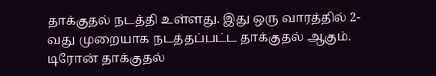தாக்குதல் நடத்தி உள்ளது. இது ஒரு வாரத்தில் 2-வது முறையாக நடத்தப்பட்ட தாக்குதல் ஆகும். டிரோன் தாக்குதல்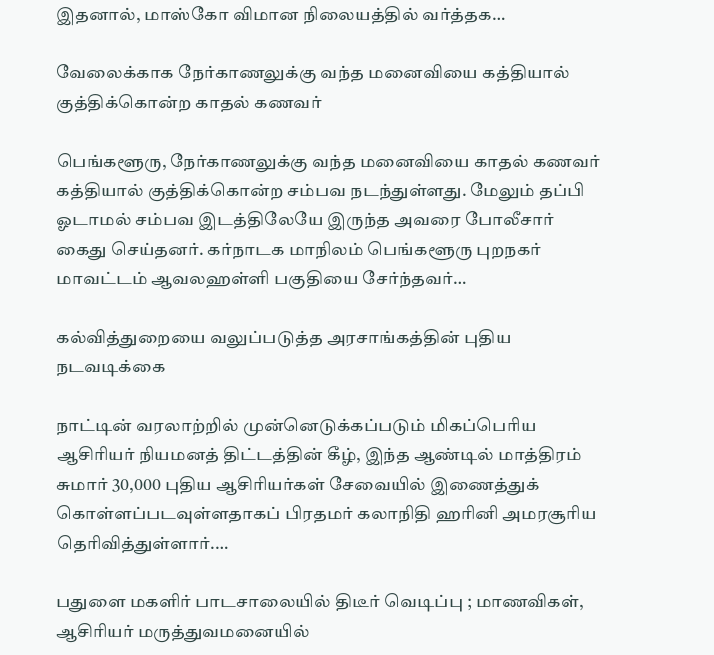இதனால், மாஸ்கோ விமான நிலையத்தில் வர்த்தக…

வேலைக்காக நேர்காணலுக்கு வந்த மனைவியை கத்தியால் குத்திக்கொன்ற காதல் கணவர்

பெங்களூரு, நேர்காணலுக்கு வந்த மனைவியை காதல் கணவர் கத்தியால் குத்திக்கொன்ற சம்பவ நடந்துள்ளது. மேலும் தப்பி ஓடாமல் சம்பவ இடத்திலேயே இருந்த அவரை போலீசார் கைது செய்தனர். கர்நாடக மாநிலம் பெங்களூரு புறநகர் மாவட்டம் ஆவலஹள்ளி பகுதியை சேர்ந்தவர்…

கல்வித்துறையை வலுப்படுத்த அரசாங்கத்தின் புதிய நடவடிக்கை

நாட்டின் வரலாற்றில் முன்னெடுக்கப்படும் மிகப்பெரிய ஆசிரியர் நியமனத் திட்டத்தின் கீழ், இந்த ஆண்டில் மாத்திரம் சுமார் 30,000 புதிய ஆசிரியர்கள் சேவையில் இணைத்துக் கொள்ளப்படவுள்ளதாகப் பிரதமர் கலாநிதி ஹரினி அமரசூரிய தெரிவித்துள்ளார்.…

பதுளை மகளிர் பாடசாலையில் திடீர் வெடிப்பு ; மாணவிகள், ஆசிரியர் மருத்துவமனையில்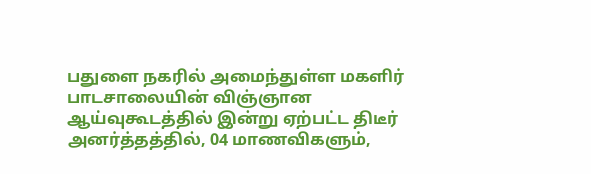பதுளை நகரில் அமைந்துள்ள மகளிர் பாடசாலையின் விஞ்ஞான ஆய்வுகூடத்தில் இன்று ஏற்பட்ட திடீர் அனர்த்தத்தில், 04 மாணவிகளும்,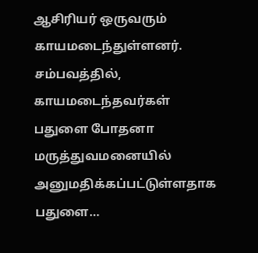ஆசிரியர் ஒருவரும் காயமடைந்துள்ளனர். சம்பவத்தில், காயமடைந்தவர்கள் பதுளை போதனா மருத்துவமனையில் அனுமதிக்கப்பட்டுள்ளதாக பதுளை…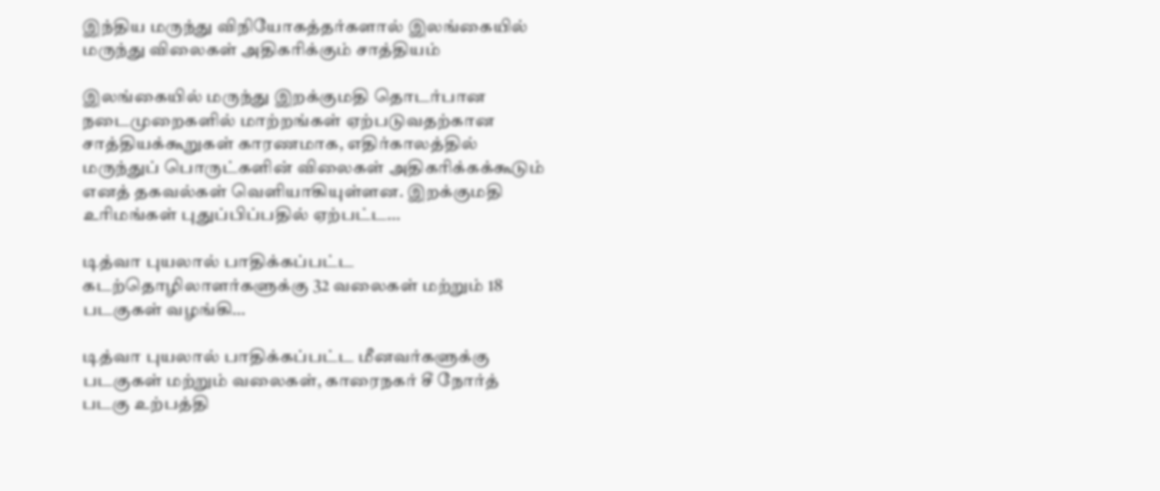இந்திய மருந்து விநியோகத்தர்களால் இலங்கையில் மருந்து விலைகள் அதிகரிக்கும் சாத்தியம்

இலங்கையில் மருந்து இறக்குமதி தொடர்பான நடைமுறைகளில் மாற்றங்கள் ஏற்படுவதற்கான சாத்தியக்கூறுகள் காரணமாக, எதிர்காலத்தில் மருந்துப் பொருட்களின் விலைகள் அதிகரிக்கக்கூடும் எனத் தகவல்கள் வெளியாகியுள்ளன. இறக்குமதி உரிமங்கள் புதுப்பிப்பதில் ஏற்பட்ட…

டித்வா புயலால் பாதிக்கப்பட்ட கடற்தொழிலாளர்களுக்கு 32 வலைகள் மற்றும் 18 படகுகள் வழங்கி…

டித்வா புயலால் பாதிக்கப்பட்ட மீனவர்களுக்கு படகுகள் மற்றும் வலைகள், காரைநகர் சீ நோர்த் படகு உற்பத்தி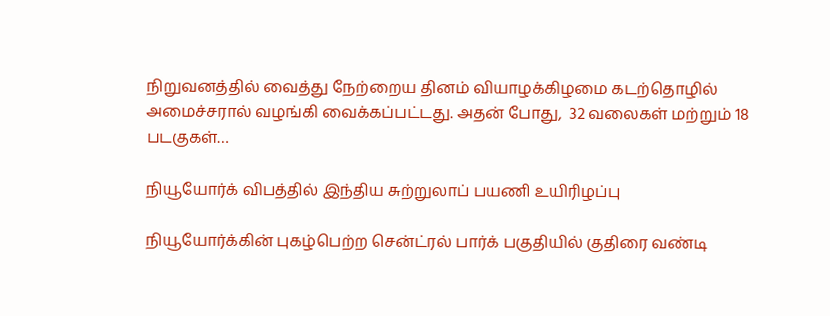நிறுவனத்தில் வைத்து நேற்றைய தினம் வியாழக்கிழமை கடற்தொழில் அமைச்சரால் வழங்கி வைக்கப்பட்டது. அதன் போது,  32 வலைகள் மற்றும் 18 படகுகள்…

நியூயோர்க் விபத்தில் இந்திய சுற்றுலாப் பயணி உயிரிழப்பு

நியூயோர்க்கின் புகழ்பெற்ற சென்ட்ரல் பார்க் பகுதியில் குதிரை வண்டி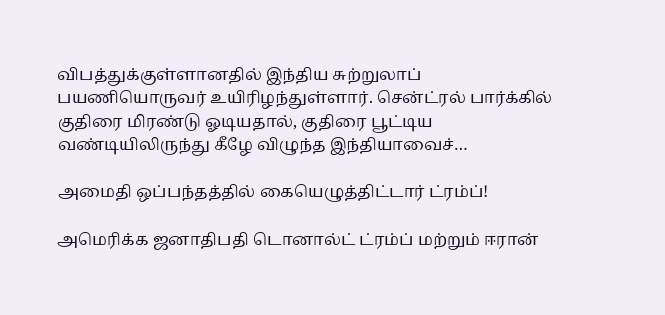விபத்துக்குள்ளானதில் இந்திய சுற்றுலாப் பயணியொருவர் உயிரிழந்துள்ளார். சென்ட்ரல் பார்க்கில் குதிரை மிரண்டு ஓடியதால், குதிரை பூட்டிய வண்டியிலிருந்து கீழே விழுந்த இந்தியாவைச்…

அமைதி ஒப்பந்தத்தில் கையெழுத்திட்டார் ட்ரம்ப்!

அமெரிக்க ஜனாதிபதி டொனால்ட் ட்ரம்ப் மற்றும் ஈரான்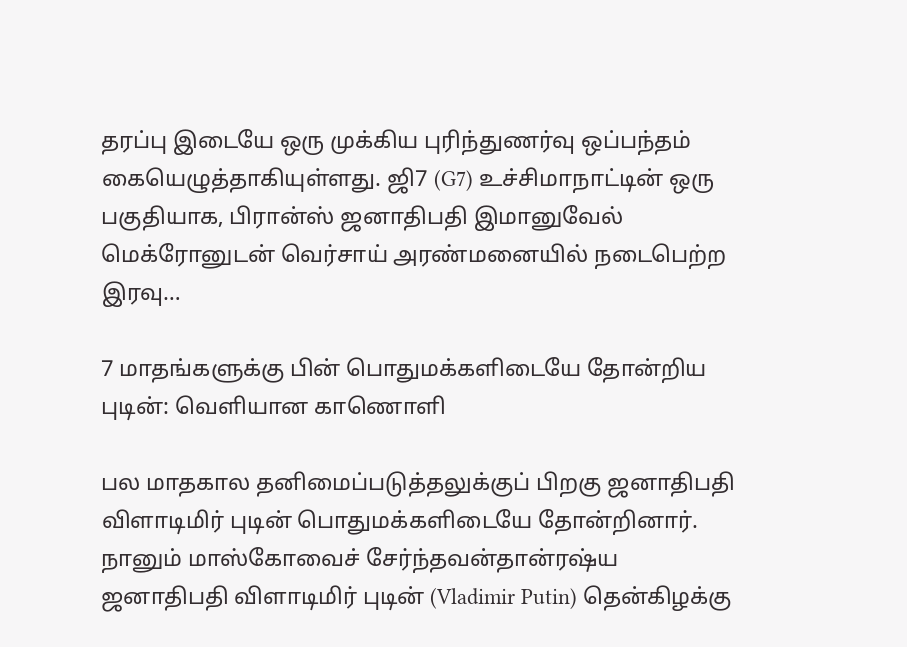தரப்பு இடையே ஒரு முக்கிய புரிந்துணர்வு ஒப்பந்தம் கையெழுத்தாகியுள்ளது. ஜி7 (G7) உச்சிமாநாட்டின் ஒரு பகுதியாக, பிரான்ஸ் ஜனாதிபதி இமானுவேல் மெக்ரோனுடன் வெர்சாய் அரண்மனையில் நடைபெற்ற இரவு…

7 மாதங்களுக்கு பின் பொதுமக்களிடையே தோன்றிய புடின்: வெளியான காணொளி

பல மாதகால தனிமைப்படுத்தலுக்குப் பிறகு ஜனாதிபதி விளாடிமிர் புடின் பொதுமக்களிடையே தோன்றினார். நானும் மாஸ்கோவைச் சேர்ந்தவன்தான்ரஷ்ய ஜனாதிபதி விளாடிமிர் புடின் (Vladimir Putin) தென்கிழக்கு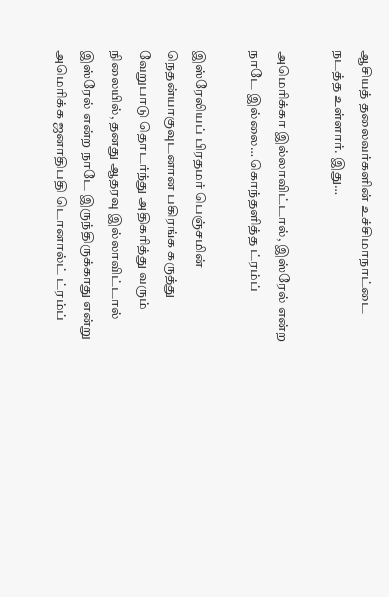ஆசியத் தலைவர்களின் உச்சிமாநாட்டை நடத்த உள்ளார். இது…

அமெரிக்கா இல்லாவிட்டால், இஸ்ரேல் என்ற நாடே இல்லை… கொந்தளித்த ட்ரம்ப்

இஸ்ரேலியப் பிரதமர் பெஞ்சமின் நெதன்யாகுவுடனான பகிரங்க கருத்து வேறுபாடு தொடர்ந்து அதிகரித்து வரும் நிலையில், தனது ஆதரவு இல்லாவிட்டால் இஸ்ரேல் என்ற நாடே இருந்திருக்காது என்று அமெரிக்க ஜனாதிபதி டொனால்ட் ட்ரம்ப்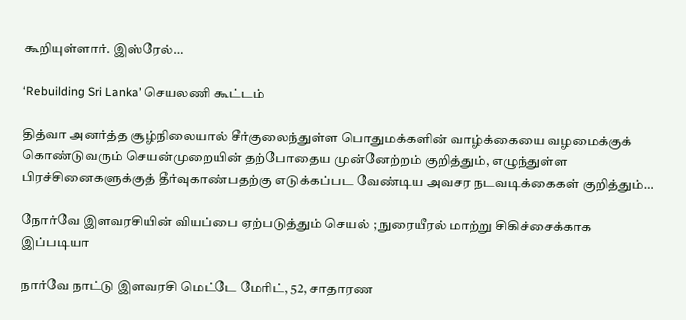கூறியுள்ளார். இஸ்ரேல்…

‘Rebuilding Sri Lanka’ செயலணி கூட்டம்

தித்வா அனர்த்த சூழ்நிலையால் சீர்குலைந்துள்ள பொதுமக்களின் வாழ்க்கையை வழமைக்குக் கொண்டுவரும் செயன்முறையின் தற்போதைய முன்னேற்றம் குறித்தும், எழுந்துள்ள பிரச்சினைகளுக்குத் தீர்வுகாண்பதற்கு எடுக்கப்பட வேண்டிய அவசர நடவடிக்கைகள் குறித்தும்…

நோர்வே இளவரசியின் வியப்பை ஏற்படுத்தும் செயல் ; நுரையீரல் மாற்று சிகிச்சைக்காக இப்படியா

நார்வே நாட்டு இளவரசி மெட்டே மேரிட், 52, சாதாரண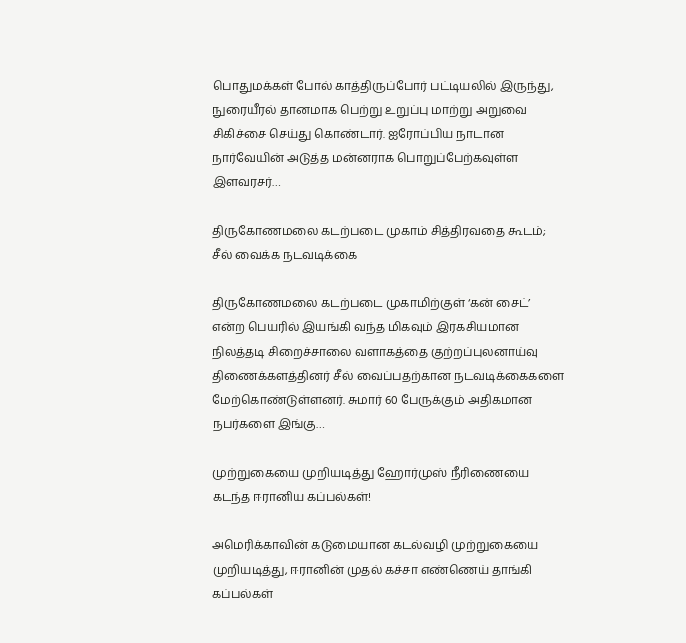பொதுமக்கள் போல் காத்திருப்போர் பட்டியலில் இருந்து, நுரையீரல் தானமாக பெற்று உறுப்பு மாற்று அறுவை சிகிச்சை செய்து கொண்டார். ஐரோப்பிய நாடான நார்வேயின் அடுத்த மன்னராக பொறுப்பேற்கவுள்ள இளவரசர்…

திருகோணமலை கடற்படை முகாம் சித்திரவதை கூடம்; சீல் வைக்க நடவடிக்கை

திருகோணமலை கடற்படை முகாமிற்குள் ‘கன் சைட்’ என்ற பெயரில் இயங்கி வந்த மிகவும் இரகசியமான நிலத்தடி சிறைச்சாலை வளாகத்தை குற்றப்புலனாய்வு திணைக்களத்தினர் சீல் வைப்பதற்கான நடவடிக்கைகளை மேற்கொண்டுள்ளனர். சுமார் 60 பேருக்கும் அதிகமான நபர்களை இங்கு…

முற்றுகையை முறியடித்து ஹோர்முஸ் நீரிணையை கடந்த ஈரானிய கப்பல்கள்!

அமெரிக்காவின் கடுமையான கடல்வழி முற்றுகையை முறியடித்து, ஈரானின் முதல் கச்சா எண்ணெய் தாங்கி கப்பல்கள்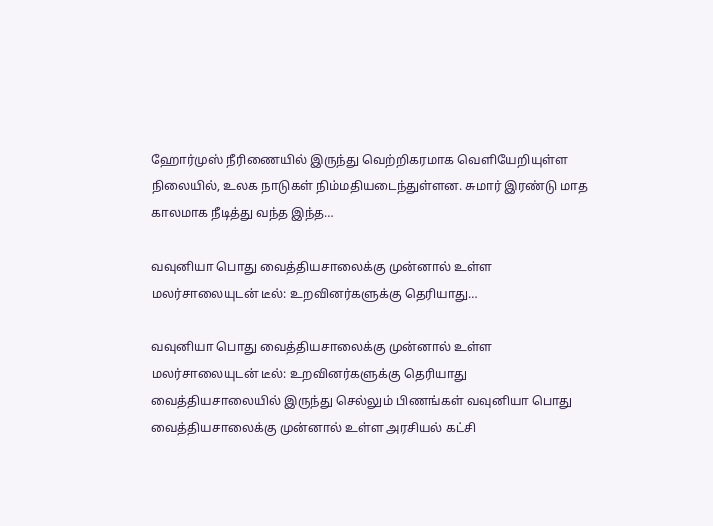ஹோர்முஸ் நீரிணையில் இருந்து வெற்றிகரமாக வெளியேறியுள்ள நிலையில், உலக நாடுகள் நிம்மதியடைந்துள்ளன. சுமார் இரண்டு மாத காலமாக நீடித்து வந்த இந்த…

வவுனியா பொது வைத்தியசாலைக்கு முன்னால் உள்ள மலர்சாலையுடன் டீல்: உறவினர்களுக்கு தெரியாது…

வவுனியா பொது வைத்தியசாலைக்கு முன்னால் உள்ள மலர்சாலையுடன் டீல்: உறவினர்களுக்கு தெரியாது வைத்தியசாலையில் இருந்து செல்லும் பிணங்கள் வவுனியா பொது வைத்தியசாலைக்கு முன்னால் உள்ள அரசியல் கட்சி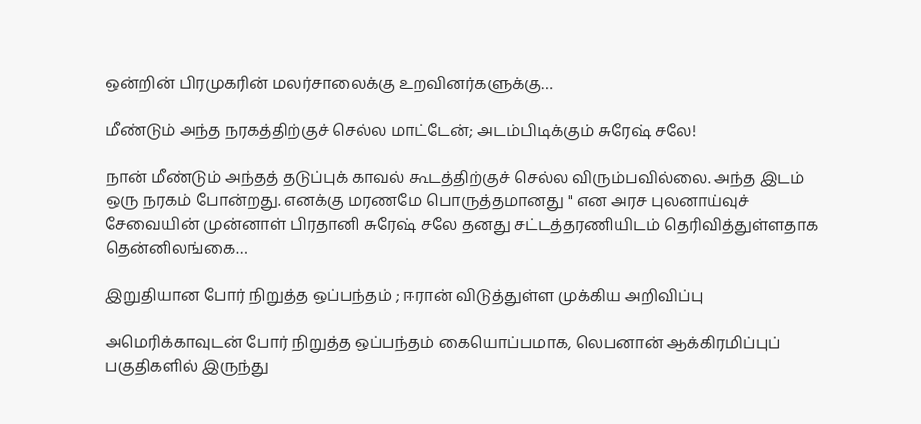ஒன்றின் பிரமுகரின் மலர்சாலைக்கு உறவினர்களுக்கு…

மீண்டும் அந்த நரகத்திற்குச் செல்ல மாட்டேன்; அடம்பிடிக்கும் சுரேஷ் சலே!

நான் மீண்டும் அந்தத் தடுப்புக் காவல் கூடத்திற்குச் செல்ல விரும்பவில்லை. அந்த இடம் ஒரு நரகம் போன்றது. எனக்கு மரணமே பொருத்தமானது " என அரச புலனாய்வுச் சேவையின் முன்னாள் பிரதானி சுரேஷ் சலே தனது சட்டத்தரணியிடம் தெரிவித்துள்ளதாக தென்னிலங்கை…

இறுதியான போர் நிறுத்த ஒப்பந்தம் ; ஈரான் விடுத்துள்ள முக்கிய அறிவிப்பு

அமெரிக்காவுடன் போர் நிறுத்த ஒப்பந்தம் கையொப்பமாக, லெபனான் ஆக்கிரமிப்புப் பகுதிகளில் இருந்து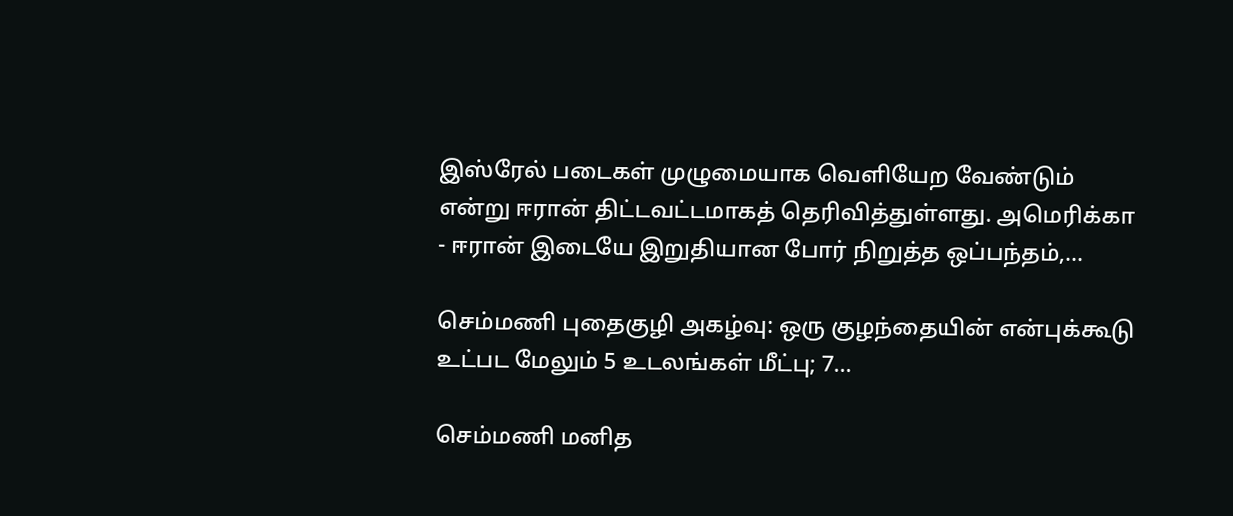இஸ்ரேல் படைகள் முழுமையாக வெளியேற வேண்டும் என்று ஈரான் திட்டவட்டமாகத் தெரிவித்துள்ளது. அமெரிக்கா - ஈரான் இடையே இறுதியான போர் நிறுத்த ஒப்பந்தம்,…

செம்மணி புதைகுழி அகழ்வு: ஒரு குழந்தையின் என்புக்கூடு உட்பட மேலும் 5 உடலங்கள் மீட்பு; 7…

செம்மணி மனித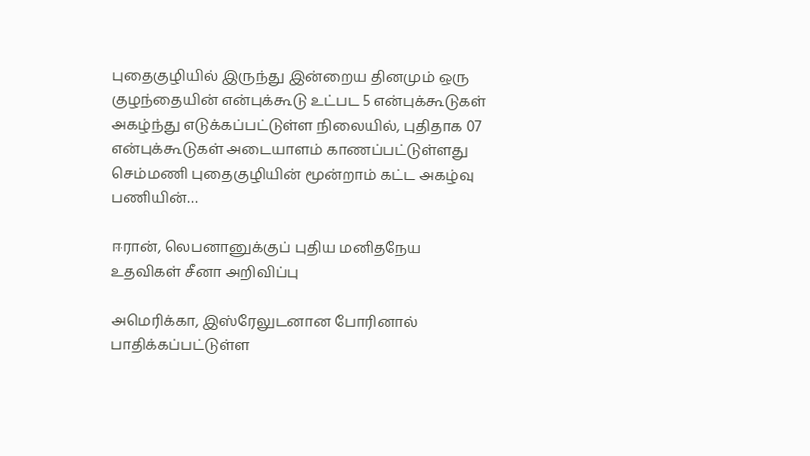புதைகுழியில் இருந்து இன்றைய தினமும் ஒரு குழந்தையின் என்புக்கூடு உட்பட 5 என்புக்கூடுகள் அகழ்ந்து எடுக்கப்பட்டுள்ள நிலையில், புதிதாக 07 என்புக்கூடுகள் அடையாளம் காணப்பட்டுள்ளது செம்மணி புதைகுழியின் மூன்றாம் கட்ட அகழ்வு பணியின்…

ஈரான், லெபனானுக்குப் புதிய மனிதநேய உதவிகள் சீனா அறிவிப்பு

அமெரிக்கா, இஸ்ரேலுடனான போரினால் பாதிக்கப்பட்டுள்ள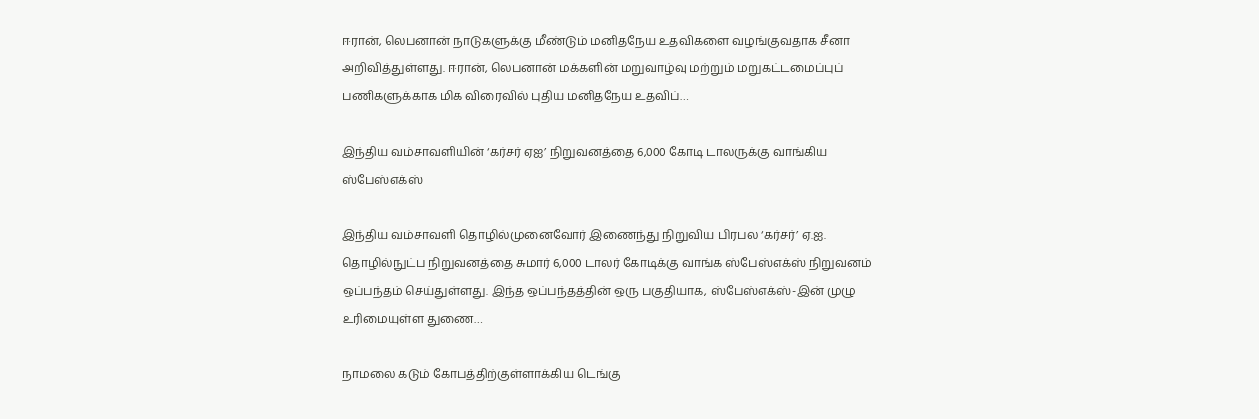ஈரான், லெபனான் நாடுகளுக்கு மீண்டும் மனிதநேய உதவிகளை வழங்குவதாக சீனா அறிவித்துள்ளது. ஈரான், லெபனான் மக்களின் மறுவாழ்வு மற்றும் மறுகட்டமைப்புப் பணிகளுக்காக மிக விரைவில் புதிய மனிதநேய உதவிப்…

இந்திய வம்சாவளியின் ‘கர்சர் ஏஐ’ நிறுவனத்தை 6,000 கோடி டாலருக்கு வாங்கிய ஸ்பேஸ்எக்ஸ்

இந்திய வம்சாவளி தொழில்முனைவோர் இணைந்து நிறுவிய பிரபல ‘கர்சர்’ ஏ.ஐ. தொழில்நுட்ப நிறுவனத்தை சுமார் 6,000 டாலர் கோடிக்கு வாங்க ஸ்பேஸ்எக்ஸ் நிறுவனம் ஒப்பந்தம் செய்துள்ளது. இந்த ஒப்பந்தத்தின் ஒரு பகுதியாக, ஸ்பேஸ்எக்ஸ்-இன் முழு உரிமையுள்ள துணை…

நாமலை கடும் கோபத்திற்குள்ளாக்கிய டெங்கு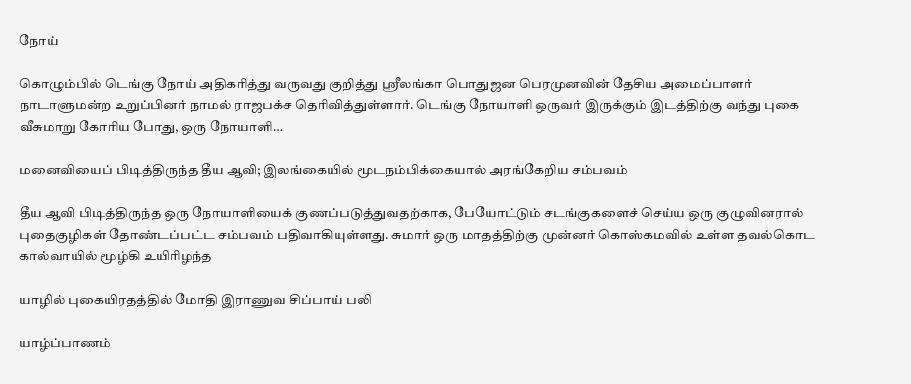நோய்

கொழும்பில் டெங்கு நோய் அதிகரித்து வருவது குறித்து ஸ்ரீலங்கா பொதுஜன பெரமுனவின் தேசிய அமைப்பாளர் நாடாளுமன்ற உறுப்பினர் நாமல் ராஜபக்ச தெரிவித்துள்ளார். டெங்கு நோயாளி ஒருவர் இருக்கும் இடத்திற்கு வந்து புகை வீசுமாறு கோரிய போது, ஒரு நோயாளி…

மனைவியைப் பிடித்திருந்த தீய ஆவி; இலங்கையில் மூடநம்பிக்கையால் அரங்கேறிய சம்பவம்

தீய ஆவி பிடித்திருந்த ஒரு நோயாளியைக் குணப்படுத்துவதற்காக, பேயோட்டும் சடங்குகளைச் செய்ய ஒரு குழுவினரால் புதைகுழிகள் தோண்டப்பட்ட சம்பவம் பதிவாகியுள்ளது. சுமார் ஒரு மாதத்திற்கு முன்னர் கொஸ்கமவில் உள்ள தவல்கொட கால்வாயில் மூழ்கி உயிரிழந்த

யாழில் புகையிரதத்தில் மோதி இராணுவ சிப்பாய் பலி

யாழ்ப்பாணம்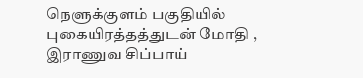நெளுக்குளம் பகுதியில் புகையிரத்தத்துடன் மோதி , இராணுவ சிப்பாய்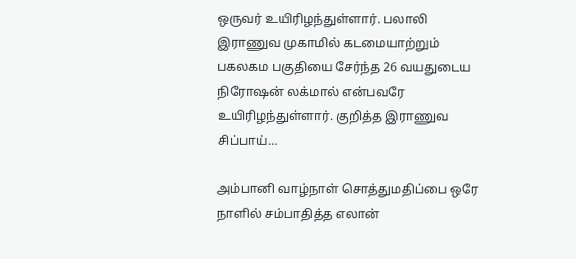ஒருவர் உயிரிழந்துள்ளார். பலாலி இராணுவ முகாமில் கடமையாற்றும் பகலகம பகுதியை சேர்ந்த 26 வயதுடைய நிரோஷன் லக்மால் என்பவரே உயிரிழந்துள்ளார். குறித்த இராணுவ சிப்பாய்…

அம்பானி வாழ்நாள் சொத்துமதிப்பை ஒரே நாளில் சம்பாதித்த எலான்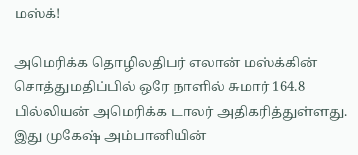மஸ்க்!

அமெரிக்க தொழிலதிபர் எலான் மஸ்க்கின் சொத்துமதிப்பில் ஒரே நாளில் சுமார் 164.8 பில்லியன் அமெரிக்க டாலர் அதிகரித்துள்ளது. இது முகேஷ் அம்பானியின்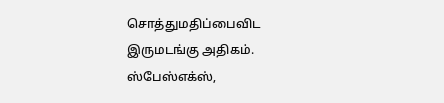சொத்துமதிப்பைவிட இருமடங்கு அதிகம். ஸ்பேஸ்எக்ஸ்,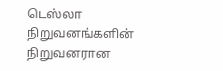டெஸ்லா நிறுவனங்களின் நிறுவனரான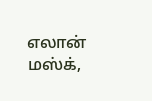எலான் மஸ்க்,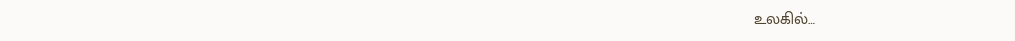உலகில்…